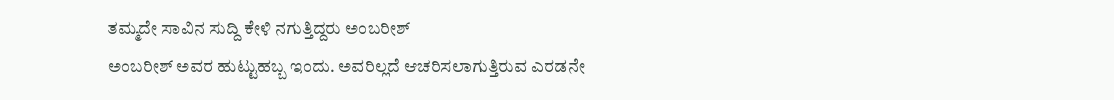ತಮ್ಮದೇ ಸಾವಿನ ಸುದ್ದಿ ಕೇಳಿ ನಗುತ್ತಿದ್ದರು ಅಂಬರೀಶ್
ಅಂಬರೀಶ್ ಅವರ ಹುಟ್ಟುಹಬ್ಬ ಇಂದು. ಅವರಿಲ್ಲದೆ ಆಚರಿಸಲಾಗುತ್ತಿರುವ ಎರಡನೇ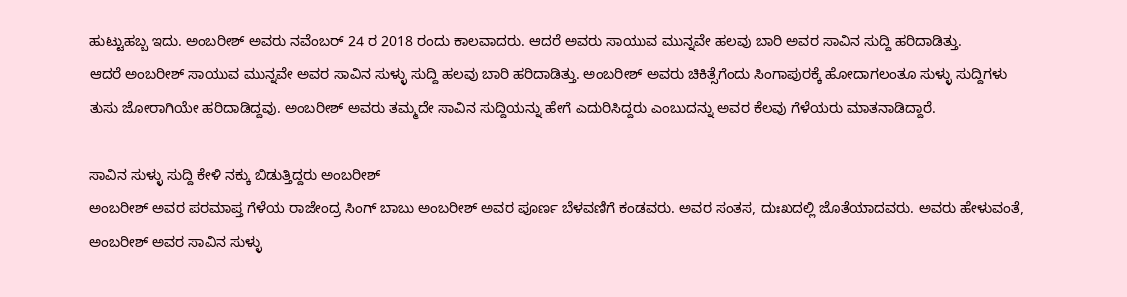ಹುಟ್ಟುಹಬ್ಬ ಇದು. ಅಂಬರೀಶ್ ಅವರು ನವೆಂಬರ್ 24 ರ 2018 ರಂದು ಕಾಲವಾದರು. ಆದರೆ ಅವರು ಸಾಯುವ ಮುನ್ನವೇ ಹಲವು ಬಾರಿ ಅವರ ಸಾವಿನ ಸುದ್ದಿ ಹರಿದಾಡಿತ್ತು.
ಆದರೆ ಅಂಬರೀಶ್ ಸಾಯುವ ಮುನ್ನವೇ ಅವರ ಸಾವಿನ ಸುಳ್ಳು ಸುದ್ದಿ ಹಲವು ಬಾರಿ ಹರಿದಾಡಿತ್ತು. ಅಂಬರೀಶ್ ಅವರು ಚಿಕಿತ್ಸೆಗೆಂದು ಸಿಂಗಾಪುರಕ್ಕೆ ಹೋದಾಗಲಂತೂ ಸುಳ್ಳು ಸುದ್ದಿಗಳು ತುಸು ಜೋರಾಗಿಯೇ ಹರಿದಾಡಿದ್ದವು. ಅಂಬರೀಶ್ ಅವರು ತಮ್ಮದೇ ಸಾವಿನ ಸುದ್ದಿಯನ್ನು ಹೇಗೆ ಎದುರಿಸಿದ್ದರು ಎಂಬುದನ್ನು ಅವರ ಕೆಲವು ಗೆಳೆಯರು ಮಾತನಾಡಿದ್ದಾರೆ.

ಸಾವಿನ ಸುಳ್ಳು ಸುದ್ದಿ ಕೇಳಿ ನಕ್ಕು ಬಿಡುತ್ತಿದ್ದರು ಅಂಬರೀಶ್
ಅಂಬರೀಶ್ ಅವರ ಪರಮಾಪ್ತ ಗೆಳೆಯ ರಾಜೇಂದ್ರ ಸಿಂಗ್ ಬಾಬು ಅಂಬರೀಶ್ ಅವರ ಪೂರ್ಣ ಬೆಳವಣಿಗೆ ಕಂಡವರು. ಅವರ ಸಂತಸ, ದುಃಖದಲ್ಲಿ ಜೊತೆಯಾದವರು. ಅವರು ಹೇಳುವಂತೆ, ಅಂಬರೀಶ್ ಅವರ ಸಾವಿನ ಸುಳ್ಳು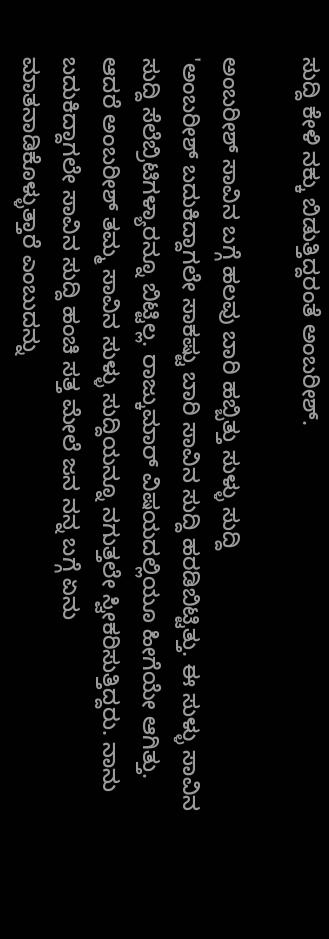ಸುದ್ದಿ ಕೇಳಿ ನಕ್ಕು ಬಿಡುತ್ತಿದ್ದರಂತೆ ಅಂಬರೀಶ್.

ಅಂಬರೀಶ್ ಸಾವಿನ ಬಗ್ಗೆ ಹಲವು ಬಾರಿ ಹಬ್ಬಿತ್ತು ಸುಳ್ಳು ಸುದ್ದಿ
'ಅಂಬರೀಶ್ ಬದುಕಿದ್ದಾಗಲೇ ಸಾಕಷ್ಟು ಬಾರಿ ಸಾವಿನ ಸುದ್ದಿ ಹರಡಿಬಿಟ್ಟಿತ್ತು. ಈ ಸುಳ್ಳು ಸಾವಿನ ಸುದ್ದಿ ಸೆಲೆಬ್ರಿಟಿಗಳ್ಯಾರನ್ನೂ ಬಿಟ್ಟಿಲ್ಲ. ರಾಜ್ಕುಮಾರ್ ವಿಷಯದಲ್ಲಿಯೂ ಹೀಗೆಯೇ ಆಗಿತ್ತು. ಆದರೆ ಅಂಬರೀಶ್ ತಮ್ಮ ಸಾವಿನ ಸುಳ್ಳು ಸುದ್ದಿಯನ್ನೂ ನಗುತ್ತಲೇ ಸ್ವೀಕರಿಸುತ್ತಿದ್ದರು. ನಾನು ಬದುಕಿದ್ದಾಗಲೇ ಸಾವಿನ ಸುದ್ದಿ ಹಂಚಿ ಸತ್ತ ಮೇಲೆ ಜನ ನನ್ನ ಬಗ್ಗೆ ಏನು ಮಾತನಾಡಿಕೊಳ್ಳುತ್ತಾರೆ ಎಂಬುದನ್ನು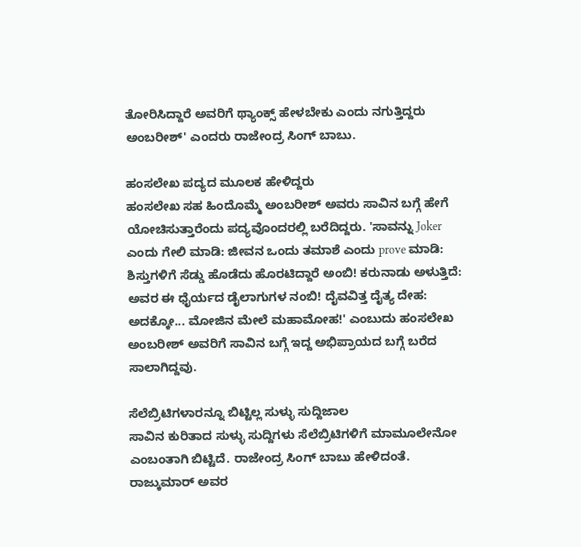ತೋರಿಸಿದ್ದಾರೆ ಅವರಿಗೆ ಥ್ಯಾಂಕ್ಸ್ ಹೇಳಬೇಕು ಎಂದು ನಗುತ್ತಿದ್ದರು ಅಂಬರೀಶ್' ಎಂದರು ರಾಜೇಂದ್ರ ಸಿಂಗ್ ಬಾಬು.

ಹಂಸಲೇಖ ಪದ್ಯದ ಮೂಲಕ ಹೇಳಿದ್ದರು
ಹಂಸಲೇಖ ಸಹ ಹಿಂದೊಮ್ಮೆ ಅಂಬರೀಶ್ ಅವರು ಸಾವಿನ ಬಗ್ಗೆ ಹೇಗೆ ಯೋಚಿಸುತ್ತಾರೆಂದು ಪದ್ಯವೊಂದರಲ್ಲಿ ಬರೆದಿದ್ದರು. 'ಸಾವನ್ನು Joker ಎಂದು ಗೇಲಿ ಮಾಡಿ: ಜೀವನ ಒಂದು ತಮಾಶೆ ಎಂದು prove ಮಾಡಿ: ಶಿಸ್ತುಗಳಿಗೆ ಸೆಡ್ಡು ಹೊಡೆದು ಹೊರಟಿದ್ದಾರೆ ಅಂಬಿ! ಕರುನಾಡು ಅಳುತ್ತಿದೆ: ಅವರ ಈ ಧೈರ್ಯದ ಡೈಲಾಗುಗಳ ನಂಬಿ! ದೈವವಿತ್ತ ದೈತ್ಯ ದೇಹ: ಅದಕ್ಕೋ... ಮೋಜಿನ ಮೇಲೆ ಮಹಾಮೋಹ!' ಎಂಬುದು ಹಂಸಲೇಖ ಅಂಬರೀಶ್ ಅವರಿಗೆ ಸಾವಿನ ಬಗ್ಗೆ ಇದ್ದ ಅಭಿಪ್ರಾಯದ ಬಗ್ಗೆ ಬರೆದ ಸಾಲಾಗಿದ್ದವು.

ಸೆಲೆಬ್ರಿಟಿಗಳಾರನ್ನೂ ಬಿಟ್ಟಿಲ್ಲ ಸುಳ್ಳು ಸುದ್ದಿಜಾಲ
ಸಾವಿನ ಕುರಿತಾದ ಸುಳ್ಳು ಸುದ್ದಿಗಳು ಸೆಲೆಬ್ರಿಟಿಗಳಿಗೆ ಮಾಮೂಲೇನೋ ಎಂಬಂತಾಗಿ ಬಿಟ್ಟಿದೆ. ರಾಜೇಂದ್ರ ಸಿಂಗ್ ಬಾಬು ಹೇಳಿದಂತೆ. ರಾಜ್ಕುಮಾರ್ ಅವರ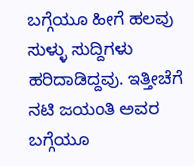ಬಗ್ಗೆಯೂ ಹೀಗೆ ಹಲವು ಸುಳ್ಳು ಸುದ್ದಿಗಳು ಹರಿದಾಡಿದ್ದವು. ಇತ್ತೀಚೆಗೆ ನಟಿ ಜಯಂತಿ ಅವರ ಬಗ್ಗೆಯೂ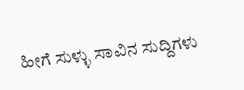ಹೀಗೆ ಸುಳ್ಳು ಸಾವಿನ ಸುದ್ದಿಗಳು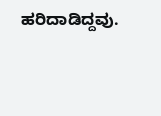ಹರಿದಾಡಿದ್ದವು.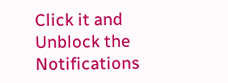Click it and Unblock the Notifications